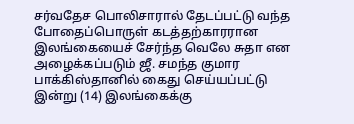சர்வதேச பொலிசாரால் தேடப்பட்டு வந்த போதைப்பொருள் கடத்தற்காரரான இலங்கையைச் சேர்ந்த வெலே சுதா என அழைக்கப்படும் ஜீ. சமந்த குமார பாக்கிஸ்தானில் கைது செய்யப்பட்டு இன்று (14) இலங்கைக்கு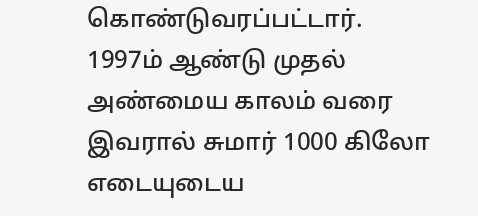கொண்டுவரப்பட்டார்.
1997ம் ஆண்டு முதல் அண்மைய காலம் வரை இவரால் சுமார் 1000 கிலோ எடையுடைய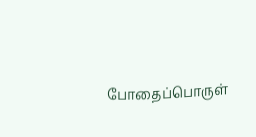போதைப்பொருள்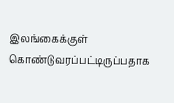இலங்கைக்குள் கொண்டுவரப்பட்டிருப்பதாக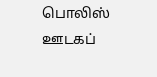பொலிஸ் ஊடகப்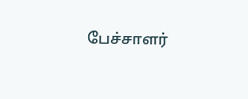பேச்சாளர்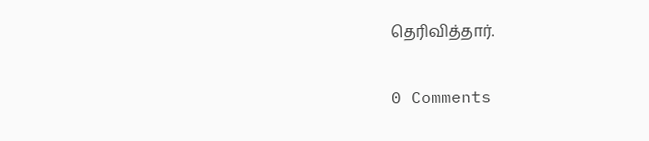தெரிவித்தார்.

0 Comments